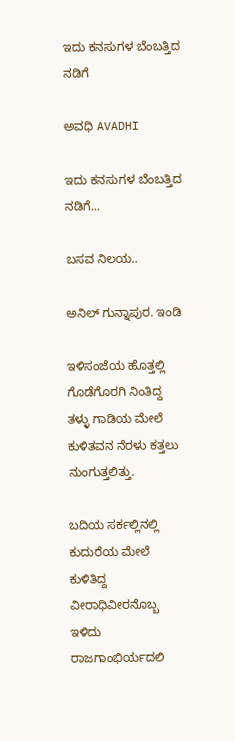ಇದು ಕನಸುಗಳ ಬೆಂಬತ್ತಿದ ನಡಿಗೆ‍

ಅವಧಿ AVADHI

ಇದು ಕನಸುಗಳ ಬೆಂಬತ್ತಿದ ನಡಿಗೆ...

ಬಸವ ನಿಲಯ..

ಅನಿಲ್ ಗುನ್ನಾಪುರ. ಇಂಡಿ

ಇಳಿಸಂಜೆಯ ಹೊತ್ತಲ್ಲಿ
ಗೊಡೆಗೊರಗಿ ನಿಂತಿದ್ದ ತಳ್ಳು ಗಾಡಿಯ ಮೇಲೆ ಕುಳಿತವನ ನೆರಳು ಕತ್ತಲು ನುಂಗುತ್ತಲಿತ್ತು.

ಬದಿಯ ಸರ್ಕಲ್ಲಿನಲ್ಲಿ  ಕುದುರೆಯ ಮೇಲೆ ಕುಳಿತಿದ್ದ ವೀರಾಧಿವೀರನೊಬ್ಬ ಇಳಿದು ರಾಜಗಾಂಭಿರ್ಯದಲಿ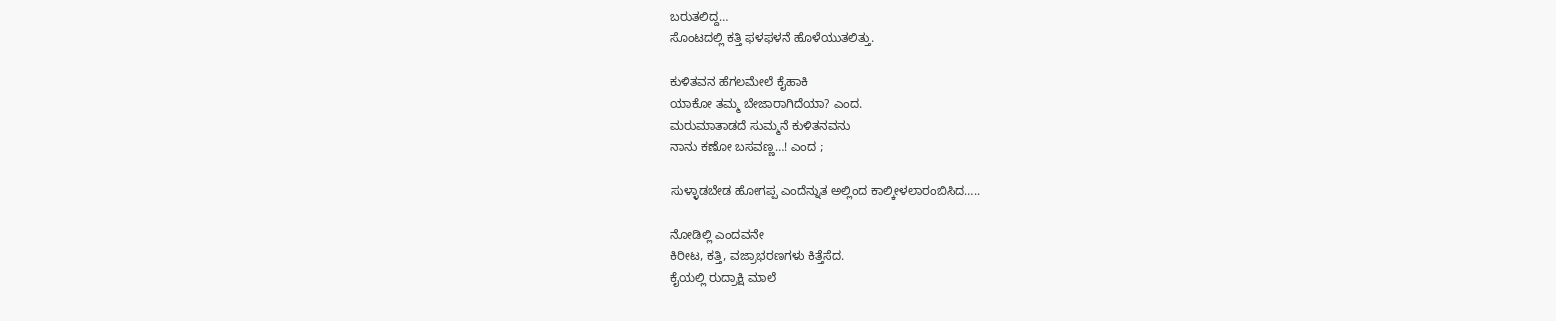ಬರುತಲಿದ್ದ…
ಸೊಂಟದಲ್ಲಿ ಕತ್ತಿ ಫಳಫಳನೆ ಹೊಳೆಯುತಲಿತ್ತು.

ಕುಳಿತವನ ಹೆಗಲಮೇಲೆ ಕೈಹಾಕಿ
ಯಾಕೋ ತಮ್ಮ ಬೇಜಾರಾಗಿದೆಯಾ? ಎಂದ.
ಮರುಮಾತಾಡದೆ ಸುಮ್ಮನೆ ಕುಳಿತನವನು
ನಾನು ಕಣೋ ಬಸವಣ್ಣ…! ಎಂದ ;

ಸುಳ್ಳಾಡಬೇಡ ಹೋಗಪ್ಪ ಎಂದೆನ್ನುತ ಅಲ್ಲಿಂದ ಕಾಲ್ಕೀಳಲಾರಂಬಿಸಿದ…..

ನೋಡಿಲ್ಲಿ ಎಂದವನೇ
ಕಿರೀಟ, ಕತ್ತಿ, ವಜ್ರಾಭರಣಗಳು ಕಿತ್ತೆಸೆದ.
ಕೈಯಲ್ಲಿ ರುದ್ರಾಕ್ಷಿ ಮಾಲೆ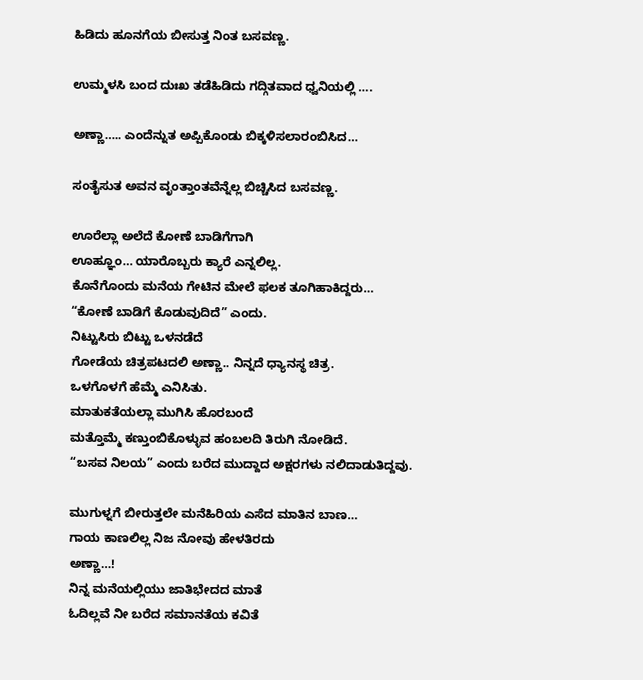ಹಿಡಿದು ಹೂನಗೆಯ ಬೀಸುತ್ತ ನಿಂತ ಬಸವಣ್ಣ.

ಉಮ್ಮಳಸಿ ಬಂದ ದುಃಖ ತಡೆಹಿಡಿದು ಗದ್ಗಿತವಾದ ಧ್ವನಿಯಲ್ಲಿ ….

ಅಣ್ಣಾ….. ಎಂದೆನ್ನುತ ಅಪ್ಪಿಕೊಂಡು ಬಿಕ್ಕಳಿಸಲಾರಂಬಿಸಿದ…

ಸಂತೈಸುತ ಅವನ ವೃಂತ್ತಾಂತವೆನ್ನೆಲ್ಲ ಬಿಚ್ಚಿಸಿದ ಬಸವಣ್ಣ.

ಊರೆಲ್ಲಾ ಅಲೆದೆ ಕೋಣೆ ಬಾಡಿಗೆಗಾಗಿ
ಊಹ್ಞೂಂ… ಯಾರೊಬ್ಬರು ಕ್ಯಾರೆ ಎನ್ನಲಿಲ್ಲ.
ಕೊನೆಗೊಂದು ಮನೆಯ ಗೇಟಿನ ಮೇಲೆ ಫಲಕ ತೂಗಿಹಾಕಿದ್ದರು…
“ಕೋಣೆ ಬಾಡಿಗೆ ಕೊಡುವುದಿದೆ” ಎಂದು.
ನಿಟ್ಟುಸಿರು ಬಿಟ್ಟು ಒಳನಡೆದೆ
ಗೋಡೆಯ ಚಿತ್ರಪಟದಲಿ ಅಣ್ಣಾ.. ನಿನ್ನದೆ ಧ್ಯಾನಸ್ಥ ಚಿತ್ರ.
ಒಳಗೊಳಗೆ ಹೆಮ್ಮೆ ಎನಿಸಿತು.
ಮಾತುಕತೆಯಲ್ಲಾ ಮುಗಿಸಿ ಹೊರಬಂದೆ
ಮತ್ತೊಮ್ಮೆ ಕಣ್ತುಂಬಿಕೊಳ್ಳುವ ಹಂಬಲದಿ ತಿರುಗಿ ನೋಡಿದೆ.
“ಬಸವ ನಿಲಯ” ಎಂದು ಬರೆದ ಮುದ್ದಾದ ಅಕ್ಷರಗಳು ನಲಿದಾಡುತಿದ್ದವು.

ಮುಗುಳ್ನಗೆ ಬೀರುತ್ತಲೇ ಮನೆಹಿರಿಯ ಎಸೆದ ಮಾತಿನ ಬಾಣ…
ಗಾಯ ಕಾಣಲಿಲ್ಲ ನಿಜ ನೋವು ಹೇಳತಿರದು
ಅಣ್ಣಾ…!
ನಿನ್ನ ಮನೆಯಲ್ಲಿಯು ಜಾತಿಭೇದದ ಮಾತೆ
ಓದಿಲ್ಲವೆ ನೀ ಬರೆದ ಸಮಾನತೆಯ ಕವಿತೆ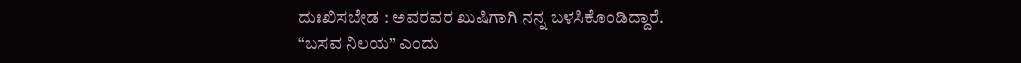ದುಃಖಿಸಬೇಡ : ಅವರವರ ಖುಷಿಗಾಗಿ ನನ್ನ ಬಳಸಿಕೊಂಡಿದ್ದಾರೆ.
“ಬಸವ ನಿಲಯ” ಎಂದು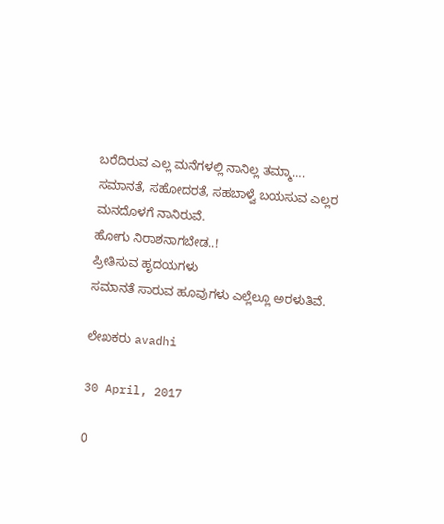ಬರೆದಿರುವ ಎಲ್ಲ ಮನೆಗಳಲ್ಲಿ ನಾನಿಲ್ಲ ತಮ್ಮಾ….
ಸಮಾನತೆ, ಸಹೋದರತೆ, ಸಹಬಾಳ್ವೆ ಬಯಸುವ ಎಲ್ಲರ ಮನದೊಳಗೆ ನಾನಿರುವೆ.
ಹೋಗು ನಿರಾಶನಾಗಬೇಡ..!
ಪ್ರೀತಿಸುವ ಹೃದಯಗಳು
ಸಮಾನತೆ ಸಾರುವ ಹೂವುಗಳು ಎಲ್ಲೆಲ್ಲೂ ಅರಳುತಿವೆ.

ಲೇಖಕರು avadhi

30 April, 2017

0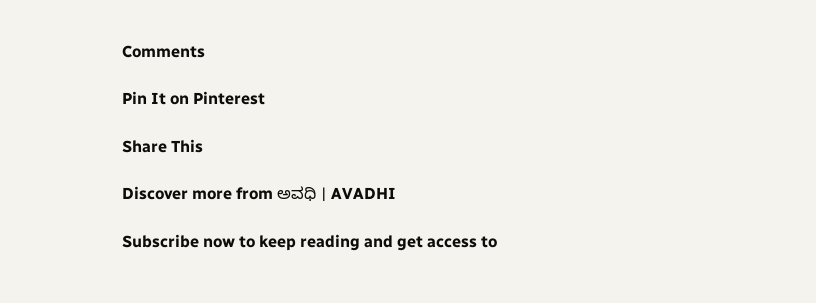Comments

Pin It on Pinterest

Share This

Discover more from ಅವಧಿ । AVADHI

Subscribe now to keep reading and get access to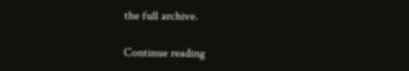the full archive.

Continue reading